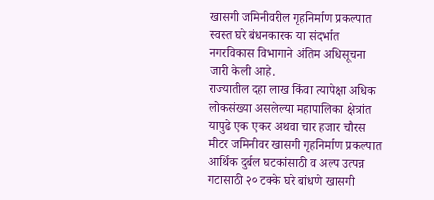खासगी जमिनीवरील गृहनिर्माण प्रकल्पात स्वस्त घरे बंधनकारक या संदर्भात नगरविकास विभागाने अंतिम अधिसूचना जारी केली आहे.
राज्यातील दहा लाख किंवा त्यापेक्षा अधिक लोकसंख्या असलेल्या महापालिका क्षेत्रांत यापुढे एक एकर अथवा चार हजार चौरस मीटर जमिनीवर खासगी गृहनिर्माण प्रकल्पात आर्थिक दुर्बल घटकांसाठी व अल्प उत्पन्न गटासाठी २० टक्के घरे बांधणे खासगी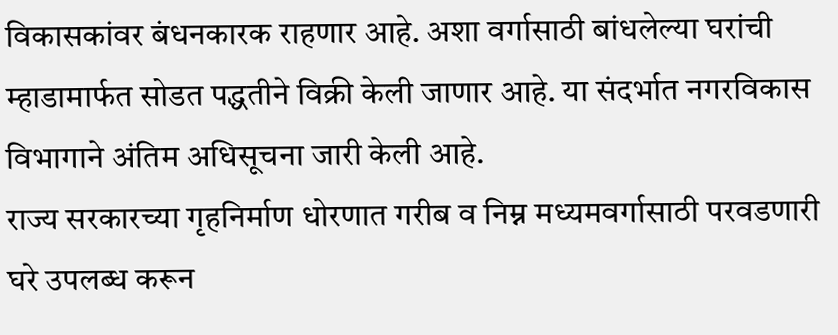विकासकांवर बंधनकारक राहणार आहे. अशा वर्गासाठी बांधलेल्या घरांची म्हाडामार्फत सोडत पद्धतीने विक्री केली जाणार आहे. या संदर्भात नगरविकास विभागाने अंतिम अधिसूचना जारी केली आहे.
राज्य सरकारच्या गृहनिर्माण धोरणात गरीब व निम्न मध्यमवर्गासाठी परवडणारी घरे उपलब्ध करून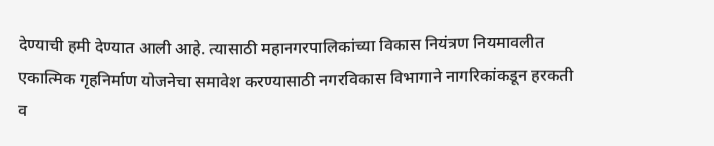देण्याची हमी देण्यात आली आहे. त्यासाठी महानगरपालिकांच्या विकास नियंत्रण नियमावलीत एकात्मिक गृहनिर्माण योजनेचा समावेश करण्यासाठी नगरविकास विभागाने नागरिकांकडून हरकती व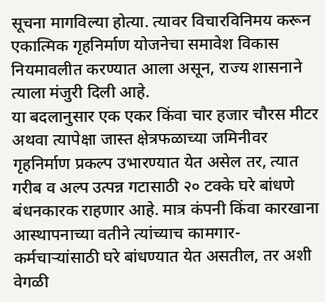सूचना मागविल्या होत्या. त्यावर विचारविनिमय करून एकात्मिक गृहनिर्माण योजनेचा समावेश विकास नियमावलीत करण्यात आला असून, राज्य शासनाने त्याला मंजुरी दिली आहे.
या बदलानुसार एक एकर किंवा चार हजार चौरस मीटर अथवा त्यापेक्षा जास्त क्षेत्रफळाच्या जमिनीवर गृहनिर्माण प्रकल्प उभारण्यात येत असेल तर, त्यात गरीब व अल्प उत्पन्न गटासाठी २० टक्के घरे बांधणे बंधनकारक राहणार आहे. मात्र कंपनी किंवा कारखाना आस्थापनाच्या वतीने त्यांच्याच कामगार-कर्मचाऱ्यांसाठी घरे बांधण्यात येत असतील, तर अशी वेगळी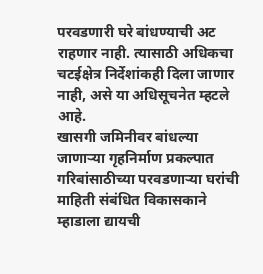परवडणारी घरे बांधण्याची अट राहणार नाही. त्यासाठी अधिकचा चटईक्षेत्र निर्देशांकही दिला जाणार नाही, असे या अधिसूचनेत म्हटले आहे.
खासगी जमिनीवर बांधल्या जाणाऱ्या गृहनिर्माण प्रकल्पात गरिबांसाठीच्या परवडणाऱ्या घरांची माहिती संबंधित विकासकाने म्हाडाला द्यायची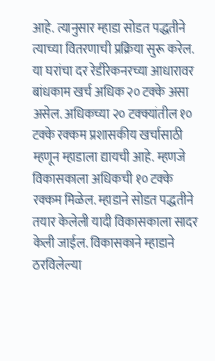आहे. त्यानुसार म्हाडा सोडत पद्धतीने त्याच्या वितरणाची प्रक्रिया सुरू करेल. या घरांचा दर रेडीरेकनरच्या आधारावर बांधकाम खर्च अधिक २० टक्के असा असेल. अधिकच्या २० टक्क्यांतील १० टक्के रक्कम प्रशासकीय खर्चासाठी म्हणून म्हाडाला द्यायची आहे. म्हणजे विकासकाला अधिकची १० टक्के रक्कम मिळेल. म्हाडाने सोडत पद्धतीने तयार केलेली यादी विकासकाला सादर केली जाईल. विकासकाने म्हाडाने ठरविलेल्या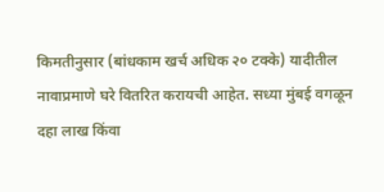किमतीनुसार (बांधकाम खर्च अधिक २० टक्के) यादीतील नावाप्रमाणे घरे वितरित करायची आहेत. सध्या मुंबई वगळून दहा लाख किंवा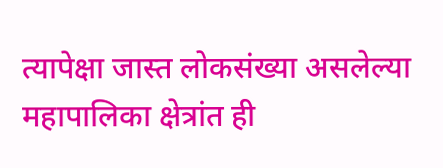त्यापेक्षा जास्त लोकसंख्या असलेल्या महापालिका क्षेत्रांत ही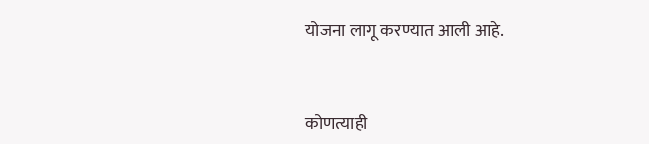योजना लागू करण्यात आली आहे.


कोणत्याही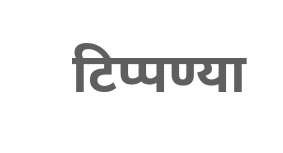टिप्पण्या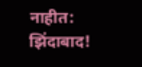नाहीत:
झिंदाबाद!